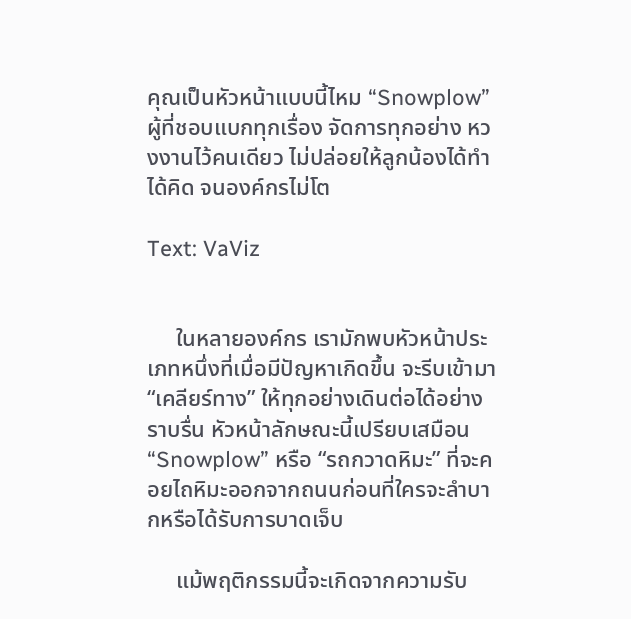คุณเป็นหัวหน้าแบบนี้ไหม “Snowplow” ผู้ที่ชอบแบกทุกเรื่อง จัดการทุกอย่าง หวงงานไว้คนเดียว ไม่ปล่อยให้ลูกน้องได้ทำ ได้คิด จนองค์กรไม่โต

Text: VaViz


     ในหลายองค์กร เรามักพบหัวหน้าประเภทหนึ่งที่เมื่อมีปัญหาเกิดขึ้น จะรีบเข้ามา “เคลียร์ทาง” ให้ทุกอย่างเดินต่อได้อย่างราบรื่น หัวหน้าลักษณะนี้เปรียบเสมือน “Snowplow” หรือ “รถกวาดหิมะ” ที่จะคอยไถหิมะออกจากถนนก่อนที่ใครจะลำบากหรือได้รับการบาดเจ็บ

     แม้พฤติกรรมนี้จะเกิดจากความรับ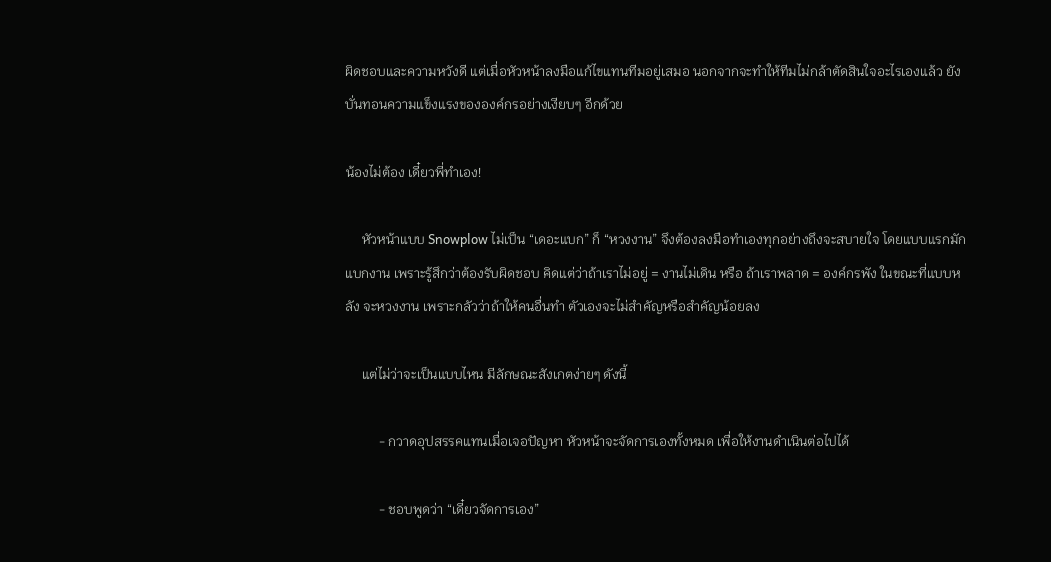ผิดชอบและความหวังดี แต่เมื่อหัวหน้าลงมือแก้ไขแทนทีมอยู่เสมอ นอกจากจะทำให้ทีมไม่กล้าตัดสินใจอะไรเองแล้ว ยังบั่นทอนความแข็งแรงขององค์กรอย่างเงียบๆ อีกด้วย

น้องไม่ต้อง เดี๋ยวพี่ทำเอง!

     หัวหน้าแบบ Snowplow ไม่เป็น “เดอะแบก” ก็ “หวงงาน” จึงต้องลงมือทำเองทุกอย่างถึงจะสบายใจ โดยแบบแรกมักแบกงาน เพราะรู้สึกว่าต้องรับผิดชอบ คิดแต่ว่าถ้าเราไม่อยู่ = งานไม่เดิน หรือ ถ้าเราพลาด = องค์กรพัง ในขณะที่แบบหลัง จะหวงงาน เพราะกลัวว่าถ้าให้คนอื่นทำ ตัวเองจะไม่สำคัญหรือสำคัญน้อยลง

     แต่ไม่ว่าจะเป็นแบบไหน มีลักษณะสังเกตง่ายๆ ดังนี้

          - กวาดอุปสรรคแทนเมื่อเจอปัญหา หัวหน้าจะจัดการเองทั้งหมด เพื่อให้งานดำเนินต่อไปได้

          - ชอบพูดว่า “เดี๋ยวจัดการเอง”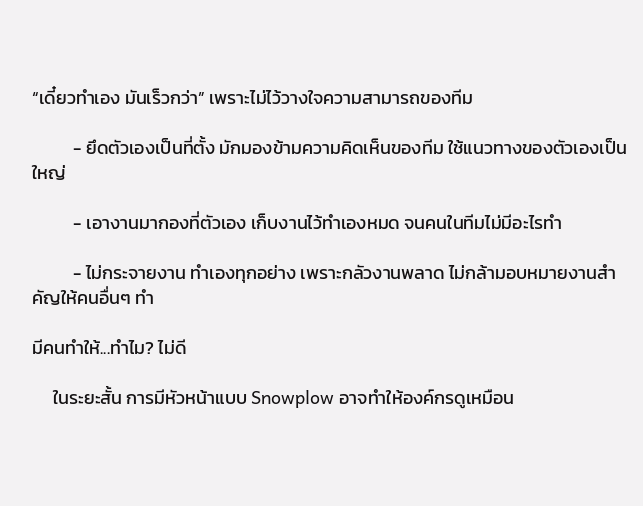“เดี๋ยวทำเอง มันเร็วกว่า” เพราะไม่ไว้วางใจความสามารถของทีม

          - ยึดตัวเองเป็นที่ตั้ง มักมองข้ามความคิดเห็นของทีม ใช้แนวทางของตัวเองเป็นใหญ่

          - เอางานมากองที่ตัวเอง เก็บงานไว้ทำเองหมด จนคนในทีมไม่มีอะไรทำ

          - ไม่กระจายงาน ทำเองทุกอย่าง เพราะกลัวงานพลาด ไม่กล้ามอบหมายงานสำคัญให้คนอื่นๆ ทำ

มีคนทำให้...ทำไม? ไม่ดี

     ในระยะสั้น การมีหัวหน้าแบบ Snowplow อาจทำให้องค์กรดูเหมือน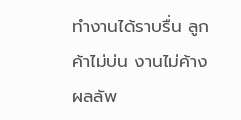ทำงานได้ราบรื่น ลูกค้าไม่บ่น งานไม่ค้าง ผลลัพ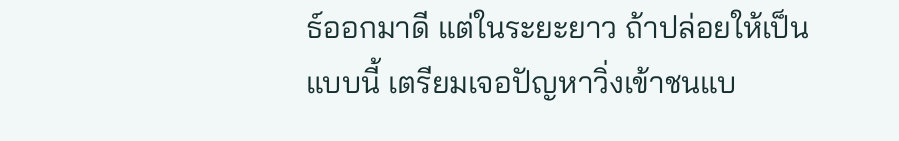ธ์ออกมาดี แต่ในระยะยาว ถ้าปล่อยให้เป็นแบบนี้ เตรียมเจอปัญหาวิ่งเข้าชนแบ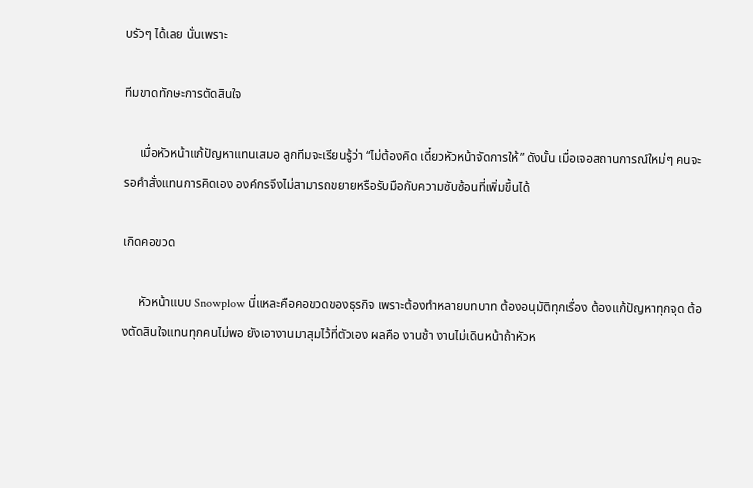บรัวๆ ได้เลย นั่นเพราะ

ทีมขาดทักษะการตัดสินใจ

     เมื่อหัวหน้าแก้ปัญหาแทนเสมอ ลูกทีมจะเรียนรู้ว่า “ไม่ต้องคิด เดี๋ยวหัวหน้าจัดการให้” ดังนั้น เมื่อเจอสถานการณ์ใหม่ๆ คนจะรอคำสั่งแทนการคิดเอง องค์กรจึงไม่สามารถขยายหรือรับมือกับความซับซ้อนที่เพิ่มขึ้นได้

เกิดคอขวด

     หัวหน้าแบบ Snowplow นี่แหละคือคอขวดของธุรกิจ เพราะต้องทำหลายบทบาท ต้องอนุมัติทุกเรื่อง ต้องแก้ปัญหาทุกจุด ต้องตัดสินใจแทนทุกคนไม่พอ ยังเอางานมาสุมไว้ที่ตัวเอง ผลคือ งานช้า งานไม่เดินหน้าถ้าหัวห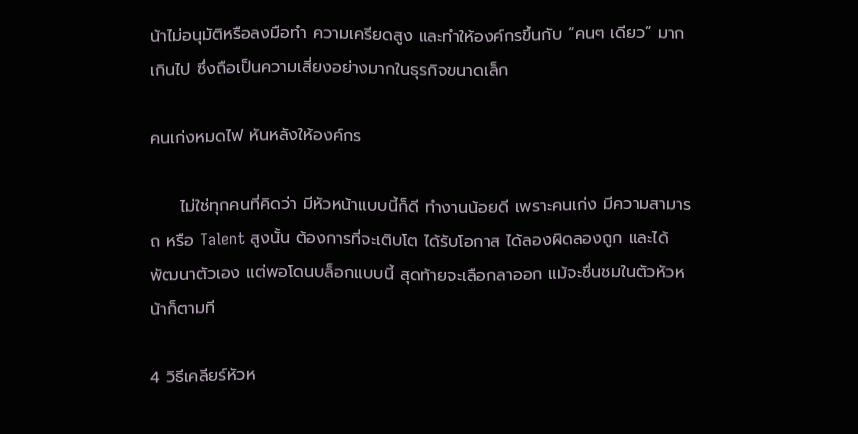น้าไม่อนุมัติหรือลงมือทำ ความเครียดสูง และทำให้องค์กรขึ้นกับ “คนๆ เดียว” มากเกินไป ซึ่งถือเป็นความเสี่ยงอย่างมากในธุรกิจขนาดเล็ก

คนเก่งหมดไฟ หันหลังให้องค์กร

     ไม่ใช่ทุกคนที่คิดว่า มีหัวหน้าแบบนี้ก็ดี ทำงานน้อยดี เพราะคนเก่ง มีความสามารถ หรือ Talent สูงนั้น ต้องการที่จะเติบโต ได้รับโอกาส ได้ลองผิดลองถูก และได้พัฒนาตัวเอง แต่พอโดนบล็อกแบบนี้ สุดท้ายจะเลือกลาออก แม้จะชื่นชมในตัวหัวหน้าก็ตามที

4 วิธีเคลียร์หัวห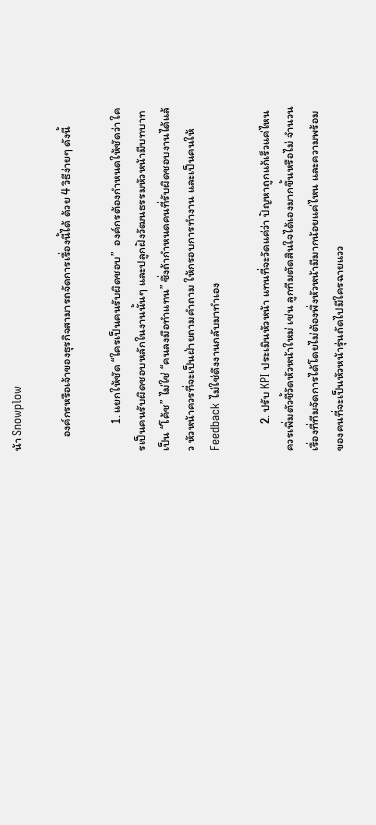น้า Snowplow

     องค์กรหรือเจ้าของธุรกิจสามารถจัดการเรื่องนี้ได้ ด้วย 4 วิธีง่ายๆ ดังนี้

          1. แยกให้ชัด “ใครเป็นคนรับผิดชอบ”  องค์กรต้องกำหนดให้ชัดว่า ใครเป็นคนรับผิดชอบหลักในงานนั้นๆ และปลูกฝังวัฒนธรรมหัวหน้ามีบทบาทเป็น “โค้ช” ไม่ใช่ “คนลงมือทำแทน” ซึ่งถ้ากำหนดคนที่รับผิดชอบงานได้แล้ว หัวหน้าควรที่จะเป็นฝ่ายถามคำถาม ให้กรอบการทำงาน และเป็นคนให้ Feedback ไม่ใช่ดึงงานกลับมาทำเอง

          2. ปรับ KPI ประเมินหัวหน้า แทนที่จะวัดแค่ว่า ปัญหาถูกแก้เร็วแค่ไหน ควรเพิ่มตัวชี้วัดหัวหน้าใหม่ เช่น ลูกทีมตัดสินใจได้เองมากขึ้นหรือไม่ จำนวนเรื่องที่ทีมจัดการได้โดยไม่ต้องพึ่งหัวหน้ามีมากน้อยแค่ไหน และความพร้อมของคนที่จะเป็นหัวหน้ารุ่นถัดไปมีใครฉายแวว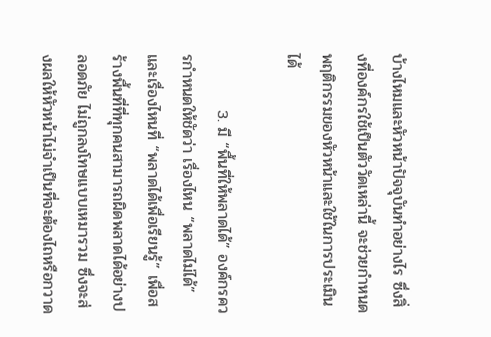บ้างไหมและหัวหน้าปัจจุบันทำอย่างไร ซึ่งสิ่งที่องค์กรใช้เป็นตัววัดเหล่านี้ จะช่วยกำหนดพฤติกรรมของหัวหน้าและใช้ในการประเมินได้

          3. มี “พื้นที่ให้พลาดได้” องค์กรควรกำหนดให้ชัดว่า เรื่องไหน “พลาดไม่ได้” และเรื่องไหนที่ “พลาดได้เพื่อเรียนรู้” เพื่อสร้างพื้นที่ที่ทุกคนสามารถผิดพลาดได้อย่างปลอดภัย ไม่ถูกลงโทษแบบเหมารวม ซึ่งจะส่งผลให้หัวหน้าไม่จำเป็นที่จะต้องไถหรือกวาด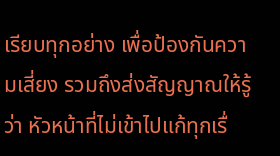เรียบทุกอย่าง เพื่อป้องกันความเสี่ยง รวมถึงส่งสัญญาณให้รู้ว่า หัวหน้าที่ไม่เข้าไปแก้ทุกเรื่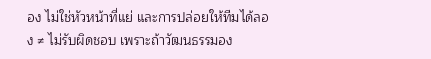อง ไม่ใช่หัวหน้าที่แย่ และการปล่อยให้ทีมได้ลอง ≠ ไม่รับผิดชอบ เพราะถ้าวัฒนธรรมอง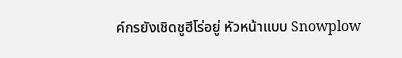ค์กรยังเชิดชูฮีโร่อยู่ หัวหน้าแบบ Snowplow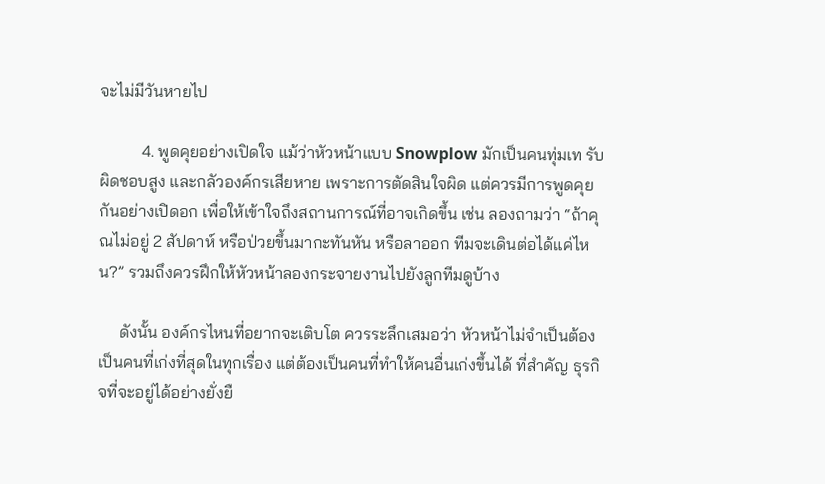จะไม่มีวันหายไป

          4. พูดคุยอย่างเปิดใจ แม้ว่าหัวหน้าแบบ Snowplow มักเป็นคนทุ่มเท รับผิดชอบสูง และกลัวองค์กรเสียหาย เพราะการตัดสินใจผิด แต่ควรมีการพูดคุยกันอย่างเปิดอก เพื่อให้เข้าใจถึงสถานการณ์ที่อาจเกิดขึ้น เช่น ลองถามว่า “ถ้าคุณไม่อยู่ 2 สัปดาห์ หรือป่วยขึ้นมากะทันหัน หรือลาออก ทีมจะเดินต่อได้แค่ไหน?” รวมถึงควรฝึกให้หัวหน้าลองกระจายงานไปยังลูกทีมดูบ้าง

     ดังนั้น องค์กรไหนที่อยากจะเติบโต ควรระลึกเสมอว่า หัวหน้าไม่จำเป็นต้องเป็นคนที่เก่งที่สุดในทุกเรื่อง แต่ต้องเป็นคนที่ทำให้คนอื่นเก่งขึ้นได้ ที่สำคัญ ธุรกิจที่จะอยู่ได้อย่างยั่งยื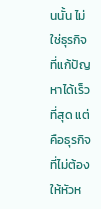นนั้น ไม่ใช่ธุรกิจที่แก้ปัญหาได้เร็วที่สุด แต่คือธุรกิจที่ไม่ต้องให้หัวห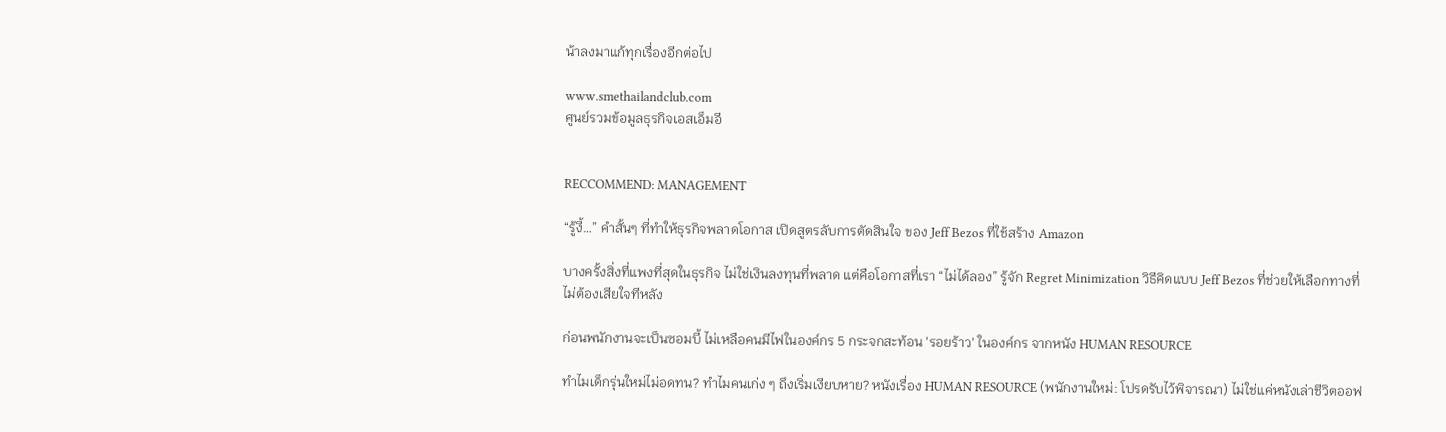น้าลงมาแก้ทุกเรื่องอีกต่อไป

www.smethailandclub.com
ศูนย์รวมข้อมูลธุรกิจเอสเอ็มอี


RECCOMMEND: MANAGEMENT

“รู้งี้…” คำสั้นๆ ที่ทำให้ธุรกิจพลาดโอกาส เปิดสูตรลับการตัดสินใจ ของ Jeff Bezos ที่ใช้สร้าง Amazon

บางครั้งสิ่งที่แพงที่สุดในธุรกิจ ไม่ใช่เงินลงทุนที่พลาด แต่คือโอกาสที่เรา “ไม่ได้ลอง” รู้จัก Regret Minimization วิธีคิดแบบ Jeff Bezos ที่ช่วยให้เลือกทางที่ไม่ต้องเสียใจทีหลัง

ก่อนพนักงานจะเป็นซอมบี้ ไม่เหลือคนมีไฟในองค์กร 5 กระจกสะท้อน 'รอยร้าว' ในองค์กร จากหนัง HUMAN RESOURCE

ทำไมเด็กรุ่นใหม่ไม่อดทน? ทำไมคนเก่ง ๆ ถึงเริ่มเงียบหาย? หนังเรื่อง HUMAN RESOURCE (พนักงานใหม่: โปรดรับไว้พิจารณา) ไม่ใช่แค่หนังเล่าชีวิตออฟ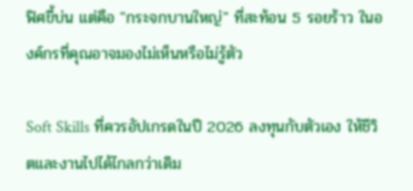ฟิศขี้บ่น แต่คือ "กระจกบานใหญ่" ที่สะท้อน 5 รอยร้าว ในองค์กรที่คุณอาจมองไม่เห็นหรือไม่รู้ตัว

Soft Skills ที่ควรอัปเกรดในปี 2026 ลงทุนกับตัวเอง ให้ชีวิตและงานไปได้ไกลกว่าเดิม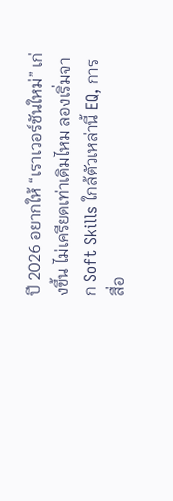ปี 2026 อยากให้ “เราเวอร์ชันใหม่” เก่งขึ้น ไม่เครียดเท่าเดิมไหม ลองเริ่มจาก Soft Skills ใกล้ตัวเหล่านี้ EQ, การสื่อ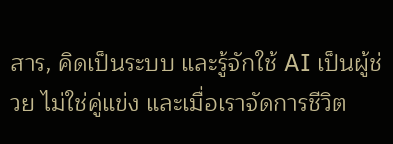สาร, คิดเป็นระบบ และรู้จักใช้ AI เป็นผู้ช่วย ไม่ใช่คู่แข่ง และเมื่อเราจัดการชีวิต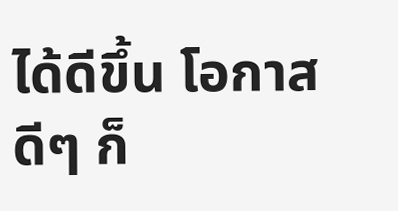ได้ดีขึ้น โอกาสดีๆ ก็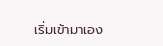เริ่มเข้ามาเอง